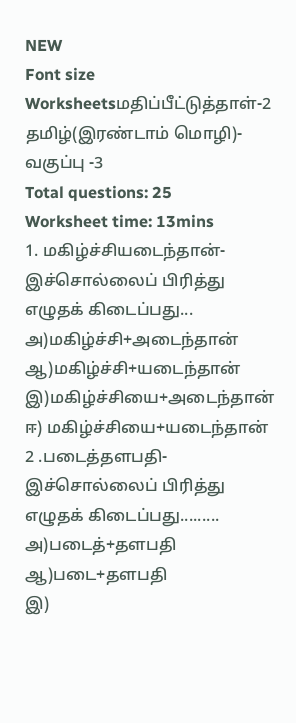NEW
Font size
Worksheetsமதிப்பீட்டுத்தாள்-2 தமிழ்(இரண்டாம் மொழி)- வகுப்பு -3
Total questions: 25
Worksheet time: 13mins
1. மகிழ்ச்சியடைந்தான்-இச்சொல்லைப் பிரித்து எழுதக் கிடைப்பது...
அ)மகிழ்ச்சி+அடைந்தான்
ஆ)மகிழ்ச்சி+யடைந்தான்
இ)மகிழ்ச்சியை+அடைந்தான்
ஈ) மகிழ்ச்சியை+யடைந்தான்
2 .படைத்தளபதி-இச்சொல்லைப் பிரித்து எழுதக் கிடைப்பது.........
அ)படைத்+தளபதி
ஆ)படை+தளபதி
இ)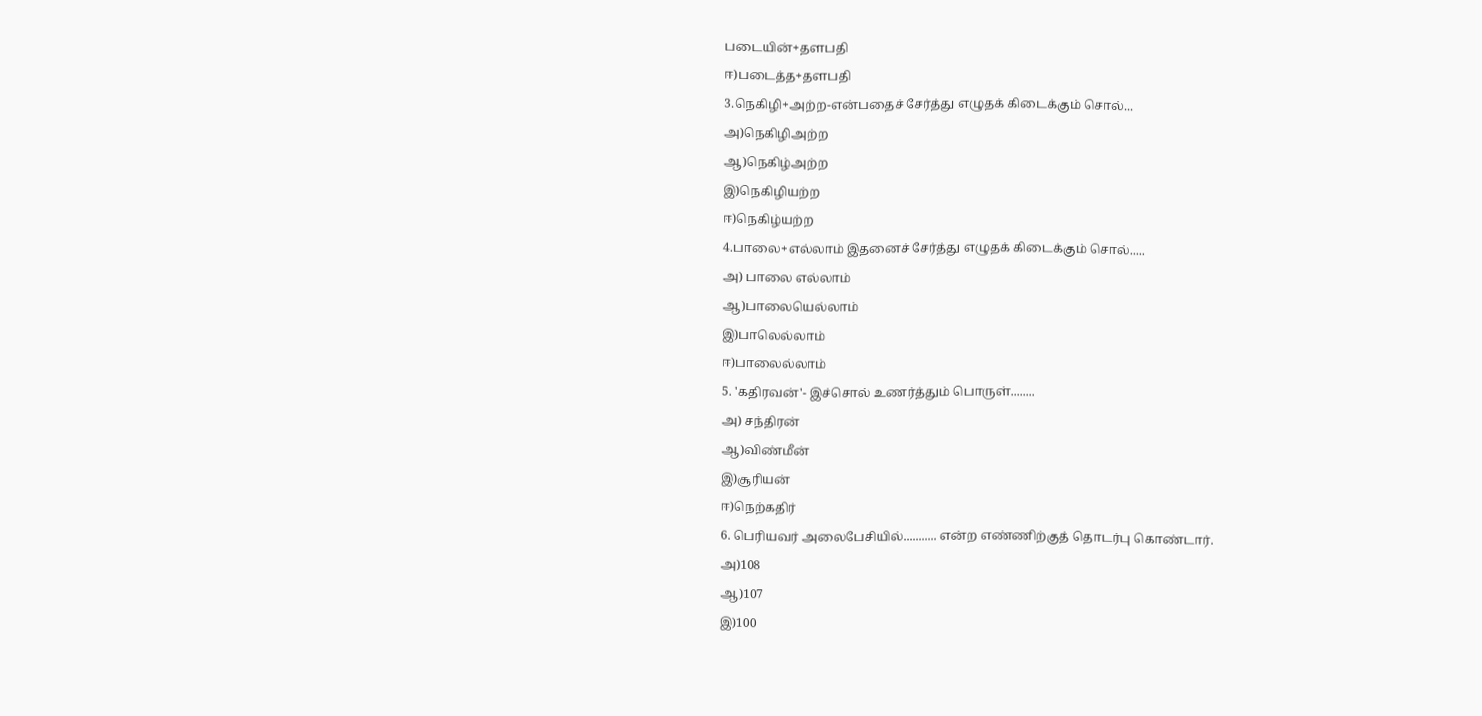படையின்+தளபதி
ஈ)படைத்த+தளபதி
3.நெகிழி+அற்ற-என்பதைச் சேர்த்து எழுதக் கிடைக்கும் சொல்...
அ)நெகிழிஅற்ற
ஆ)நெகிழ்அற்ற
இ)நெகிழியற்ற
ஈ)நெகிழ்யற்ற
4.பாலை+எல்லாம் இதனைச் சேர்த்து எழுதக் கிடைக்கும் சொல்.....
அ) பாலை எல்லாம்
ஆ)பாலையெல்லாம்
இ)பாலெல்லாம்
ஈ)பாலைல்லாம்
5. 'கதிரவன்'- இச்சொல் உணர்த்தும் பொருள்........
அ) சந்திரன்
ஆ)விண்மீன்
இ)சூரியன்
ஈ)நெற்கதிர்
6. பெரியவர் அலைபேசியில்........... என்ற எண்ணிற்குத் தொடர்பு கொண்டார்.
அ)108
ஆ)107
இ)100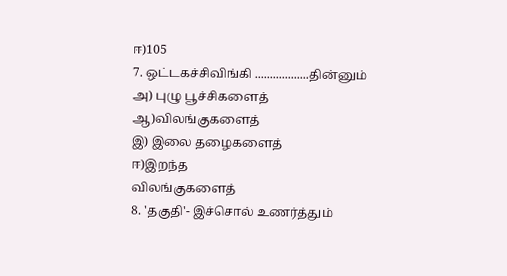ஈ)105
7. ஒட்டகச்சிவிங்கி ..................தின்னும்
அ) புழு பூச்சிகளைத்
ஆ)விலங்குகளைத்
இ) இலை தழைகளைத்
ஈ)இறந்த
விலங்குகளைத்
8. 'தகுதி'- இச்சொல் உணர்த்தும்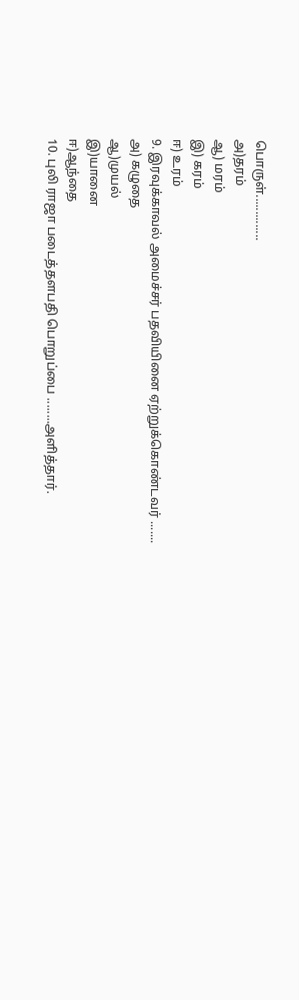பொருள்..............
அ)தரம்
ஆ) மரம்
இ) கரம்
ஈ) உரம்
9. இரவுக்காவல் அமைச்சர் பதவியினை ஏற்றுக்கொண்டவர் .......
அ) கழுதை
ஆ)முயல்
இ)யானை
ஈ)ஆந்தை
10. புலி ராஜா படைத்தளபதி பொறுப்பை ........அளித்தார்.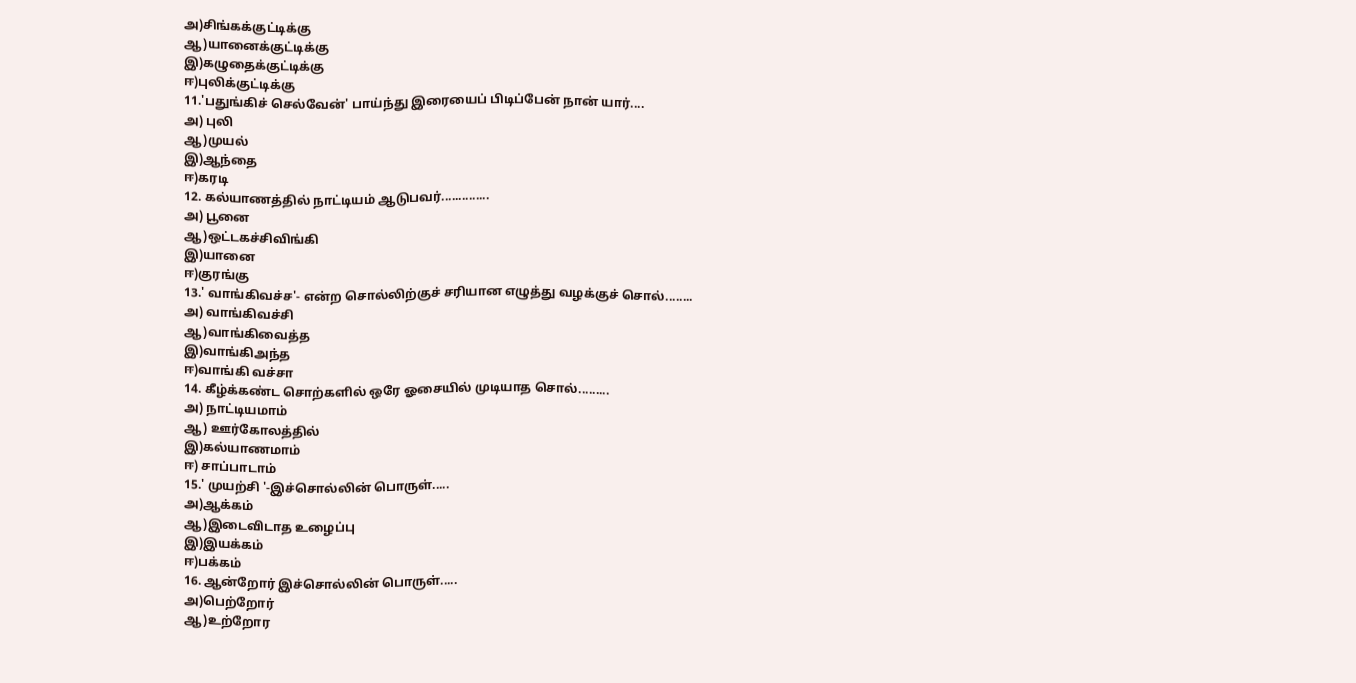அ)சிங்கக்குட்டிக்கு
ஆ)யானைக்குட்டிக்கு
இ)கழுதைக்குட்டிக்கு
ஈ)புலிக்குட்டிக்கு
11.'பதுங்கிச் செல்வேன்' பாய்ந்து இரையைப் பிடிப்பேன் நான் யார்....
அ) புலி
ஆ)முயல்
இ)ஆந்தை
ஈ)கரடி
12. கல்யாணத்தில் நாட்டியம் ஆடுபவர்..............
அ) பூனை
ஆ)ஒட்டகச்சிவிங்கி
இ)யானை
ஈ)குரங்கு
13.' வாங்கிவச்ச'- என்ற சொல்லிற்குச் சரியான எழுத்து வழக்குச் சொல்........
அ) வாங்கிவச்சி
ஆ)வாங்கிவைத்த
இ)வாங்கிஅந்த
ஈ)வாங்கி வச்சா
14. கீழ்க்கண்ட சொற்களில் ஒரே ஓசையில் முடியாத சொல்.........
அ) நாட்டியமாம்
ஆ) ஊர்கோலத்தில்
இ)கல்யாணமாம்
ஈ) சாப்பாடாம்
15.' முயற்சி '-இச்சொல்லின் பொருள்.....
அ)ஆக்கம்
ஆ)இடைவிடாத உழைப்பு
இ)இயக்கம்
ஈ)பக்கம்
16. ஆன்றோர் இச்சொல்லின் பொருள்.....
அ)பெற்றோர்
ஆ)உற்றோர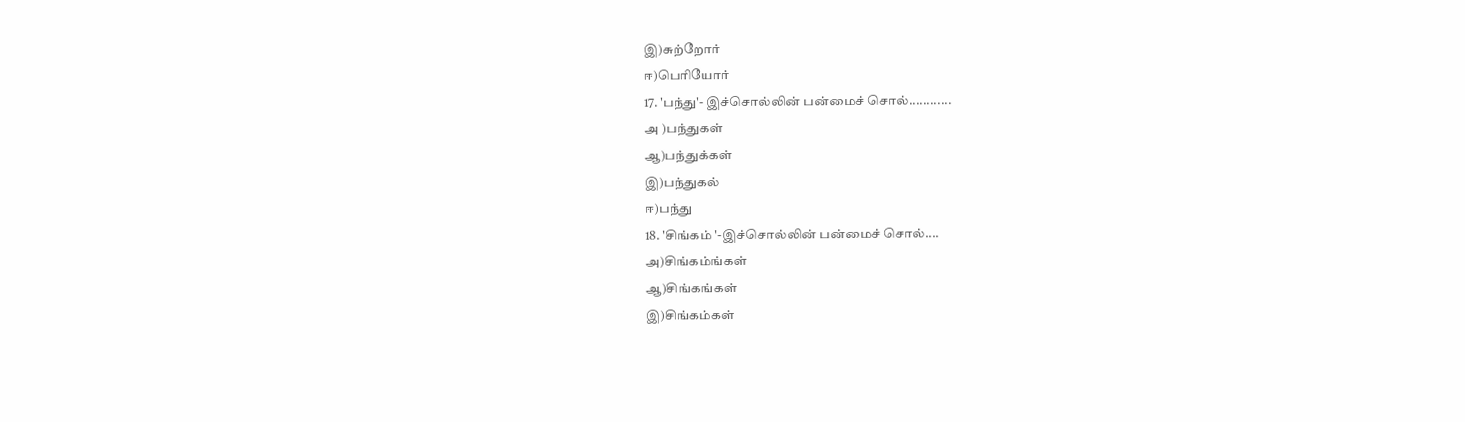இ)சுற்றோர்
ஈ)பெரியோர்
17. 'பந்து'- இச்சொல்லின் பன்மைச் சொல்............
அ )பந்துகள்
ஆ)பந்துக்கள்
இ)பந்துகல்
ஈ)பந்து
18. 'சிங்கம் '-இச்சொல்லின் பன்மைச் சொல்....
அ)சிங்கம்ங்கள்
ஆ)சிங்கங்கள்
இ)சிங்கம்கள்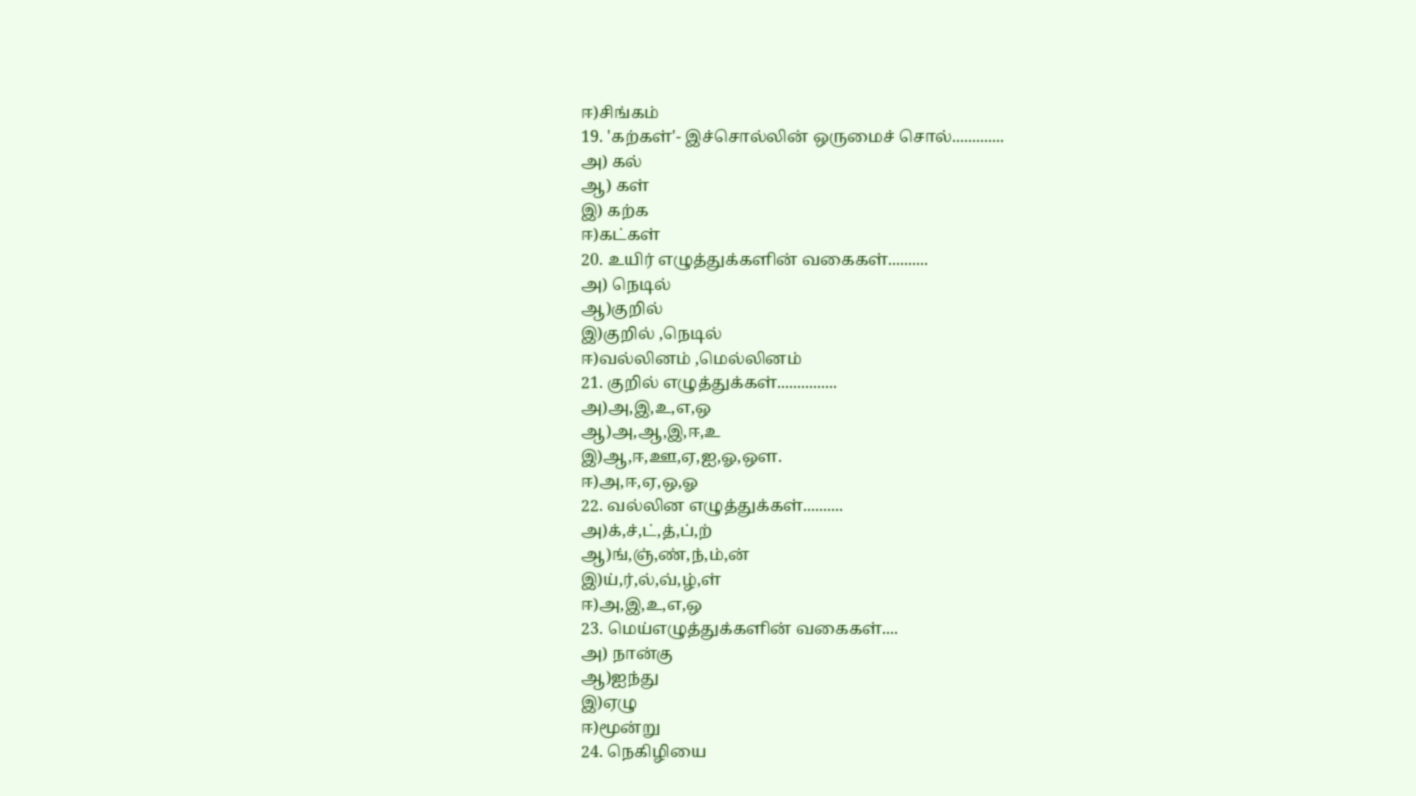ஈ)சிங்கம்
19. 'கற்கள்'- இச்சொல்லின் ஒருமைச் சொல்.............
அ) கல்
ஆ) கள்
இ) கற்க
ஈ)கட்கள்
20. உயிர் எழுத்துக்களின் வகைகள்..........
அ) நெடில்
ஆ)குறில்
இ)குறில் ,நெடில்
ஈ)வல்லினம் ,மெல்லினம்
21. குறில் எழுத்துக்கள்...............
அ)அ,இ,உ,எ,ஒ
ஆ)அ,ஆ,இ,ஈ,உ
இ)ஆ,ஈ,ஊ,ஏ,ஐ,ஓ,ஔ.
ஈ)அ,ஈ,ஏ,ஒ,ஓ
22. வல்லின எழுத்துக்கள்..........
அ)க்,ச்,ட்,த்,ப்,ற்
ஆ)ங்,ஞ்,ண்,ந்,ம்,ன்
இ)ய்,ர்,ல்,வ்,ழ்,ள்
ஈ)அ,இ,உ,எ,ஒ
23. மெய்எழுத்துக்களின் வகைகள்....
அ) நான்கு
ஆ)ஐந்து
இ)ஏழு
ஈ)மூன்று
24. நெகிழியை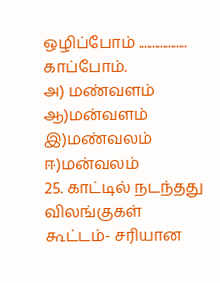ஒழிப்போம் .................. காப்போம்.
அ) மண்வளம்
ஆ)மன்வளம்
இ)மண்வலம்
ஈ)மன்வலம்
25. காட்டில் நடந்தது விலங்குகள் கூட்டம்- சரியான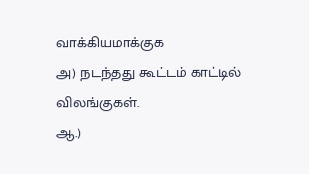வாக்கியமாக்குக
அ) நடந்தது கூட்டம் காட்டில் விலங்குகள்.
ஆ.)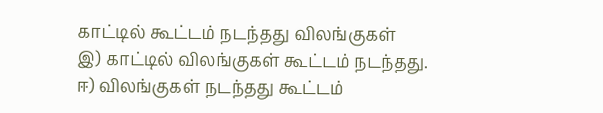காட்டில் கூட்டம் நடந்தது விலங்குகள்
இ) காட்டில் விலங்குகள் கூட்டம் நடந்தது.
ஈ) விலங்குகள் நடந்தது கூட்டம்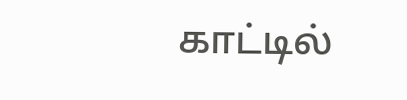காட்டில்